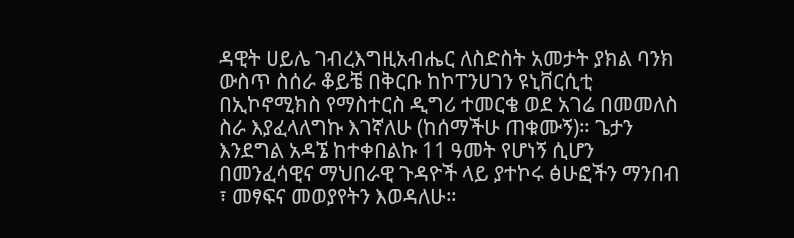ዳዊት ሀይሌ ገብረእግዚአብሔር ለስድስት አመታት ያክል ባንክ ውስጥ ስሰራ ቆይቼ በቅርቡ ከኮፐንሀገን ዩኒቨርሲቲ በኢኮኖሚክስ የማስተርስ ዲግሪ ተመርቄ ወደ አገሬ በመመለስ ስራ እያፈላለግኩ እገኛለሁ (ከሰማችሁ ጠቁሙኝ)። ጌታን እንደግል አዳኜ ከተቀበልኩ 11 ዓመት የሆነኝ ሲሆን በመንፈሳዊና ማህበራዊ ጉዳዮች ላይ ያተኮሩ ፅሁፎችን ማንበብ ፣ መፃፍና መወያየትን እወዳለሁ።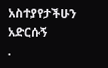አስተያየታችሁን አድርሱኝ
.